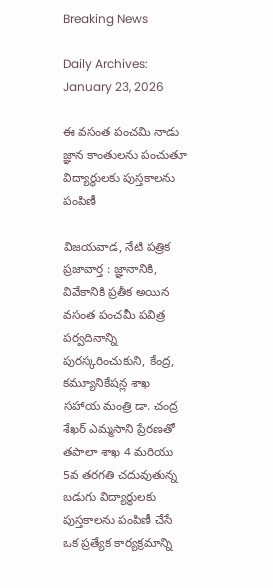Breaking News

Daily Archives: January 23, 2026

ఈ వసంత పంచమి నాడు జ్ఞాన కాంతులను పంచుతూ విద్యార్థులకు పుస్తకాలను పంపిణీ

విజ‌య‌వాడ, నేటి పత్రిక ప్రజావార్త : జ్ఞానానికి, వివేకానికి ప్రతీక అయిన వసంత పంచమీ పవిత్ర పర్వదినాన్ని పురస్కరించుకుని, కేంద్ర, కమ్యూనికేషన్ల శాఖ సహాయ మంత్రి డా. చంద్ర శేఖర్ ఎమ్మసాని ప్రేరణతో తపాలా శాఖ 4 మరియు 5వ తరగతి చదువుతున్న బడుగు విద్యార్థులకు పుస్తకాలను పంపిణీ చేసే ఒక ప్రత్యేక కార్యక్రమాన్ని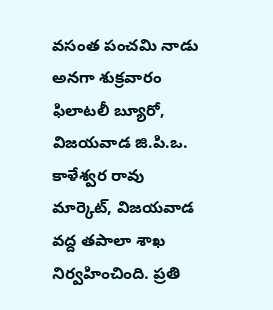వసంత పంచమి నాడు అనగా శుక్రవారం ఫిలాటలీ బ్యూరో, విజయవాడ జి.పి.ఒ. కాళేశ్వర రావు మార్కెట్, విజయవాడ వద్ద తపాలా శాఖ నిర్వహించింది. ప్రతి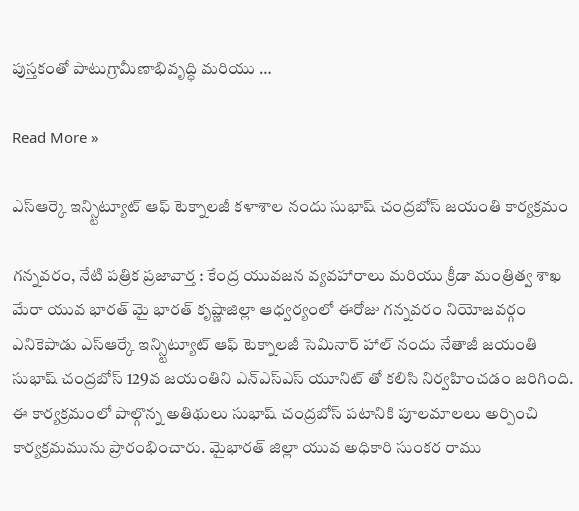పుస్తకంతో పాటుగ్రామీణాభివృద్ధి మరియు …

Read More »

ఎస్ఆర్కె ఇన్స్టిట్యూట్ ఆఫ్ టెక్నాలజీ కళాశాల నందు సుభాష్ చంద్రబోస్ జయంతి కార్యక్రమం

గన్నవరం, నేటి పత్రిక ప్రజావార్త : కేంద్ర యువజన వ్యవహారాలు మరియు క్రీడా మంత్రిత్వ శాఖ మేరా యువ భారత్ మై భారత్ కృష్ణాజిల్లా ఆధ్వర్యంలో ఈరోజు గన్నవరం నియోజవర్గం ఎనికెపాడు ఎస్ఆర్కే ఇన్స్టిట్యూట్ ఆఫ్ టెక్నాలజీ సెమినార్ హాల్ నందు నేతాజీ జయంతి సుభాష్ చంద్రబోస్ 129వ జయంతిని ఎన్ఎస్ఎస్ యూనిట్ తో కలిసి నిర్వహించడం జరిగింది. ఈ కార్యక్రమంలో పాల్గొన్న అతిథులు సుభాష్ చంద్రబోస్ పటానికి పూలమాలలు అర్పించి కార్యక్రమమును ప్రారంభించారు. మైభారత్ జిల్లా యువ అధికారి సుంకర రాము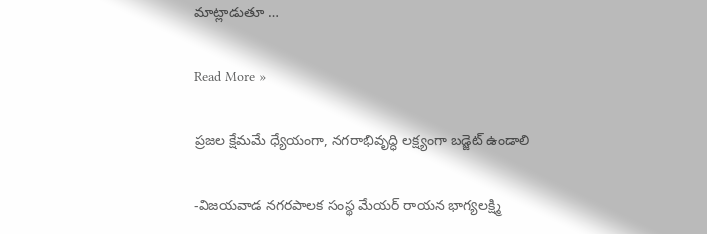మాట్లాడుతూ …

Read More »

ప్రజల క్షేమమే ధ్యేయంగా, నగరాభివృద్ధి లక్ష్యంగా బడ్జెట్ ఉండాలి

-విజయవాడ నగరపాలక సంస్థ మేయర్ రాయన భాగ్యలక్ష్మి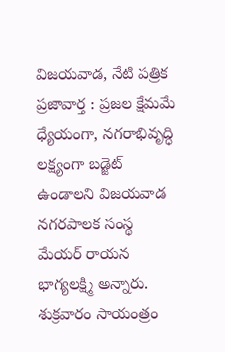విజ‌య‌వాడ, నేటి పత్రిక ప్రజావార్త : ప్రజల క్షేమమే ధ్యేయంగా, నగరాభివృద్ధి లక్ష్యంగా బడ్జెట్ ఉండాలని విజయవాడ నగరపాలక సంస్థ మేయర్ రాయన భాగ్యలక్ష్మి అన్నారు. శుక్రవారం సాయంత్రం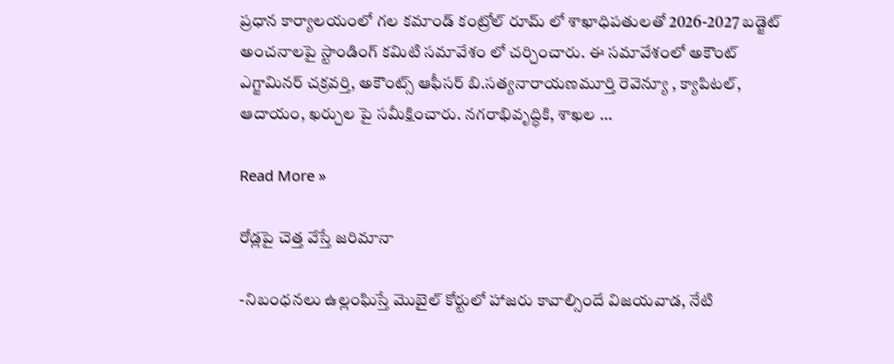ప్రధాన కార్యాలయంలో గల కమాండ్ కంట్రోల్ రూమ్ లో శాఖాధిపతులతో 2026-2027 బడ్జెట్ అంచనాలపై స్టాండింగ్ కమిటి సమావేశం లో చర్చించారు. ఈ సమావేశంలో అకౌంట్ ఎగ్జామినర్ చక్రవర్తి, అకౌంట్స్ ఆఫీసర్ బి.సత్యనారాయణమూర్తి రెవెన్యూ , క్యాపిటల్, ఆదాయం, ఖర్చుల పై సమీక్షించారు. నగరాభివృద్ధికి, శాఖల …

Read More »

రోడ్లపై చెత్త వేస్తే జరిమానా

-నిబంధనలు ఉల్లంఘిస్తే మొబైల్ కోర్టులో హాజరు కావాల్సిందే విజ‌య‌వాడ, నేటి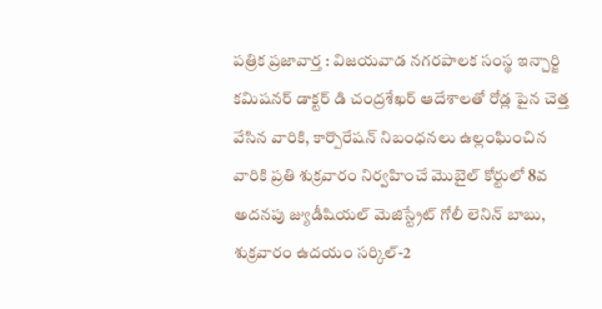పత్రిక ప్రజావార్త : విజయవాడ నగరపాలక సంస్థ ఇన్చార్జి కమిషనర్ డాక్టర్ డి చంద్రశేఖర్ ఆదేశాలతో రోడ్ల పైన చెత్త వేసిన వారికి, కార్పొరేషన్ నిబంధనలు ఉల్లంఘించిన వారికి ప్రతి శుక్రవారం నిర్వహించే మొబైల్ కోర్టులో 8వ అదనపు జ్యుడీషియల్ మెజిస్ట్రేట్ గోలీ లెనిన్ బాబు, శుక్రవారం ఉదయం సర్కిల్-2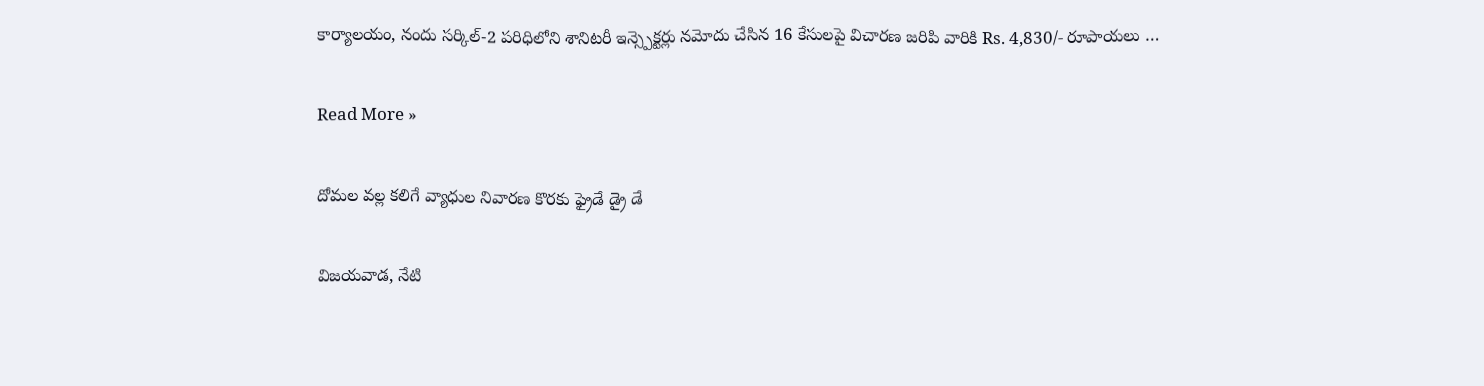కార్యాలయం, నందు సర్కిల్-2 పరిధిలోని శానిటరీ ఇన్స్పెక్టర్లు నమోదు చేసిన 16 కేసులపై విచారణ జరిపి వారికి Rs. 4,830/- రూపాయలు …

Read More »

దోమల వల్ల కలిగే వ్యాధుల నివారణ కొరకు ఫ్రైడే డ్రై డే

విజ‌య‌వాడ, నేటి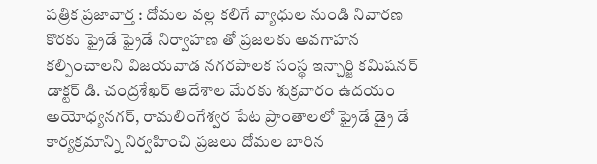పత్రిక ప్రజావార్త : దోమల వల్ల కలిగే వ్యాధుల నుండి నివారణ కొరకు ఫ్రైడే ఫ్రైడే నిర్వాహణ తో ప్రజలకు అవగాహన కల్పించాలని విజయవాడ నగరపాలక సంస్థ ఇన్చార్జి కమిషనర్ డాక్టర్ డి. చంద్రశేఖర్ ఆదేశాల మేరకు శుక్రవారం ఉదయం అయోధ్యనగర్, రామలింగేశ్వర పేట ప్రాంతాలలో ఫ్రైడే డ్రై డే కార్యక్రమాన్ని నిర్వహించి ప్రజలు దోమల బారిన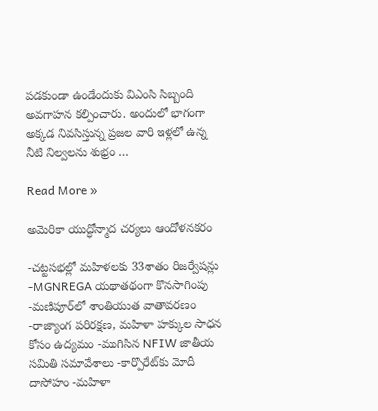పడకుండా ఉండేందుకు విఎంసి సిబ్బంది అవగాహన కల్పించారు. అందులో భాగంగా అక్కడ నివసిస్తున్న ప్రజల వారి ఇళ్లలో ఉన్న నీటి నిల్వలను శుభ్రం …

Read More »

అమెరికా యుద్ధోన్మాద చర్యలు ఆందోళనకరం

-చట్టసభల్లో మహిళలకు 33శాతం రిజర్వేషన్లు -MGNREGA యథాతథంగా కొనసాగింపు -మణిపూర్‌లో శాంతియుత వాతావరణం -రాజ్యాంగ పరిరక్షణ, మహిళా హక్కుల సాధన కోసం ఉద్యమం -ముగిసిన NFIW జాతీయ సమితి సమావేశాలు -కార్పొరేట్‌కు మోదీ దాసోహం -మహిళా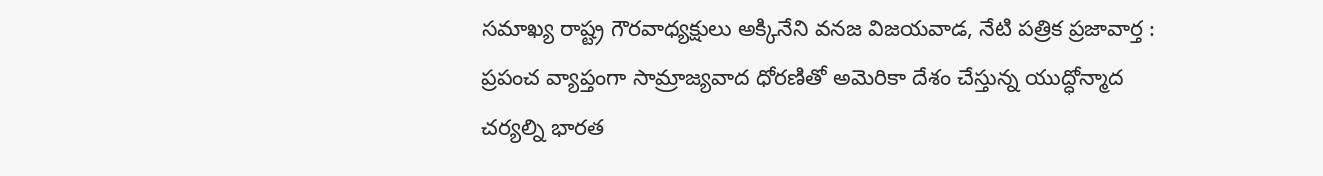సమాఖ్య రాష్ట్ర గౌరవాధ్యక్షులు అక్కినేని వనజ విజ‌య‌వాడ, నేటి పత్రిక ప్రజావార్త : ప్రపంచ వ్యాప్తంగా సామ్రాజ్యవాద ధోరణితో అమెరికా దేశం చేస్తున్న యుద్ధోన్మాద చర్యల్ని భారత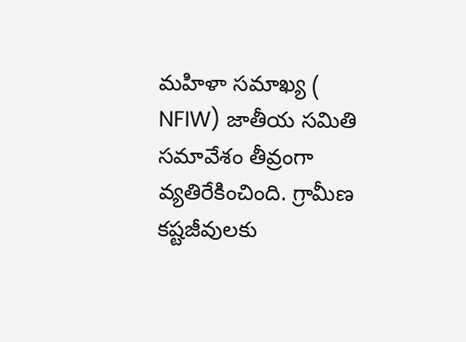మహిళా సమాఖ్య ( NFIW) జాతీయ సమితి సమావేశం తీవ్రంగా వ్యతిరేకించింది. గ్రామీణ కష్టజీవులకు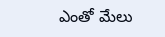ఎంతో మేలు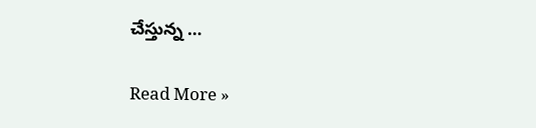చేస్తున్న …

Read More »